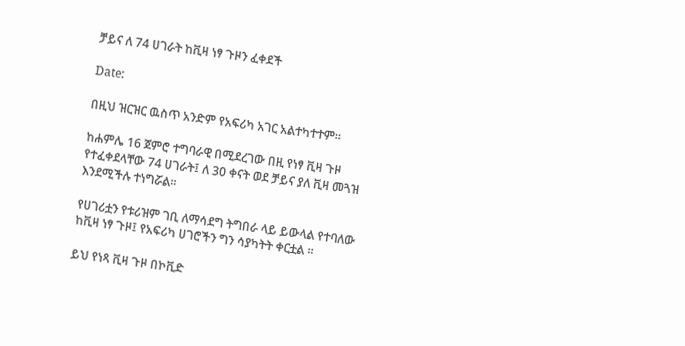ቻይና ለ 74 ሀገራት ከቪዛ ነፃ ጉዞን ፈቀደች

Date:

በዚህ ዝርዝር ዉስጥ አንድም የአፍሪካ አገር አልተካተተም፡፡

ከሐምሌ 16 ጀምሮ ተግባራዊ በሚደረገው በዚ የነፃ ቪዛ ጉዞ የተፈቀደላቸው 74 ሀገራት፤ ለ 30 ቀናት ወደ ቻይና ያለ ቪዛ መጓዝ እንደሚችሉ ተነግሯል።

የሀገሪቷን የቱሪዝም ገቢ ለማሳደግ ትግበራ ላይ ይውላል የተባለው ከቪዛ ነፃ ጉዞ፤ የአፍሪካ ሀገሮችን ግን ሳያካትት ቀርቷል ።

ይህ የነጻ ቪዛ ጉዞ በኮቪድ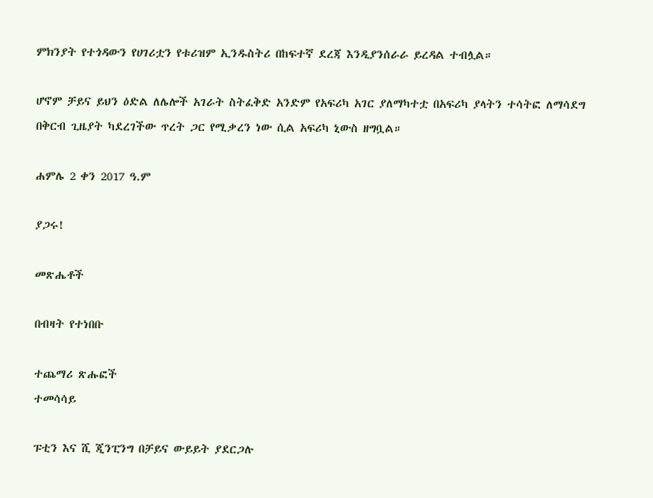ምክንያት የተጎዳውን የሀገሪቷን የቱሪዝም ኢንዱስትሪ በከፍተኛ ደረጃ እንዲያንሰራራ ይረዳል ተብሏል።

ሆኖም ቻይና ይህን ዕድል ለሌሎች አገራት ስትፈቅድ አንድም የአፍሪካ አገር ያለማካተቷ በአፍሪካ ያላትን ተሳትፎ ለማሳደግ በቅርብ ጊዜያት ካደረገችው ጥረት ጋር የሚቃረን ነው ሲል አፍሪካ ኒውስ ዘግቧል።

ሐምሌ 2 ቀን 2017 ዓ.ም

ያጋሩ!

መጽሔቶች

በብዛት የተነበቡ

ተጨማሪ ጽሑፎች
ተመሳሳይ

ፑቲን እና ሺ ጂንፒንግ በቻይና ውይይት ያደርጋሉ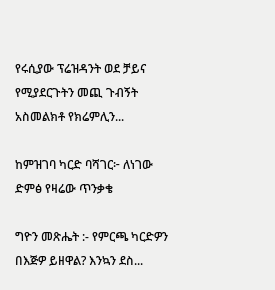የሩሲያው ፕሬዝዳንት ወደ ቻይና የሚያደርጉትን መጪ ጉብኝት አስመልክቶ የክሬምሊን...

ከምዝገባ ካርድ ባሻገር፦ ለነገው ድምፅ የዛሬው ጥንቃቄ

ግዮን መጽሔት :- የምርጫ ካርድዎን በእጅዎ ይዘዋል? እንኳን ደስ...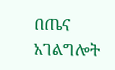በጤና አገልግሎት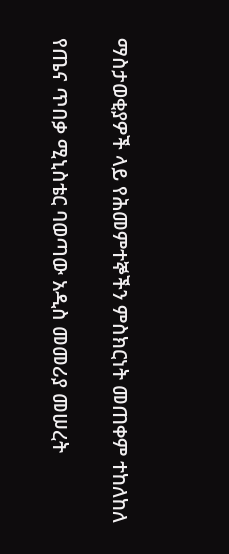ማስታወቂያዎች ላይ የሕመምተኞችን ምስክርነት መጠቀም ተከለከለ

የጤና ጥበቃ ሚኒስቴር ባወጣው አዲስ መመሪያ መሠረት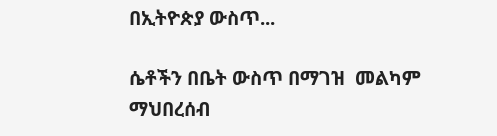በኢትዮጵያ ውስጥ...

ሴቶችን በቤት ውስጥ በማገዝ  መልካም ማህበረሰብ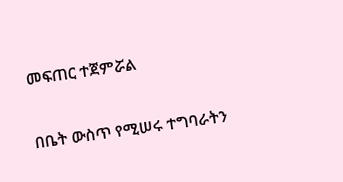መፍጠር ተጀምሯል

በቤት ውስጥ የሚሠሩ ተግባራትን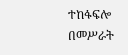ተከፋፍሎ በመሥራት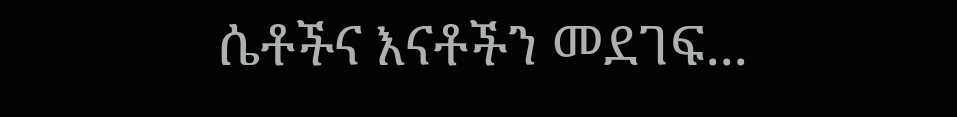ሴቶችና እናቶችን መደገፍ...